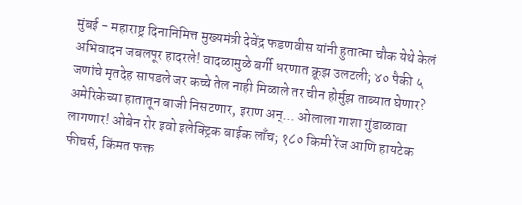मुंबई - महाराष्ट्र दिनानिमित्त मुख्यमंत्री देवेंद्र फडणवीस यांनी हुतात्मा चौक येथे केलं अभिवादन जबलपूर हादरले! वादळामुळे बर्गी धरणात क्रूझ उलटली; ४० पैकी ५ जणांचे मृतदेह सापडले जर कच्चे तेल नाही मिळाले तर चीन होर्मुझ ताब्यात घेणार? अमेरिकेच्या हातातून बाजी निसटणार, इराण अन्... ओलाला गाशा गुंडाळावा लागणार! ओबेन रोर इवो इलेक्ट्रिक बाईक लाँच; १८० किमी रेंज आणि हायटेक फीचर्स, किंमत फक्त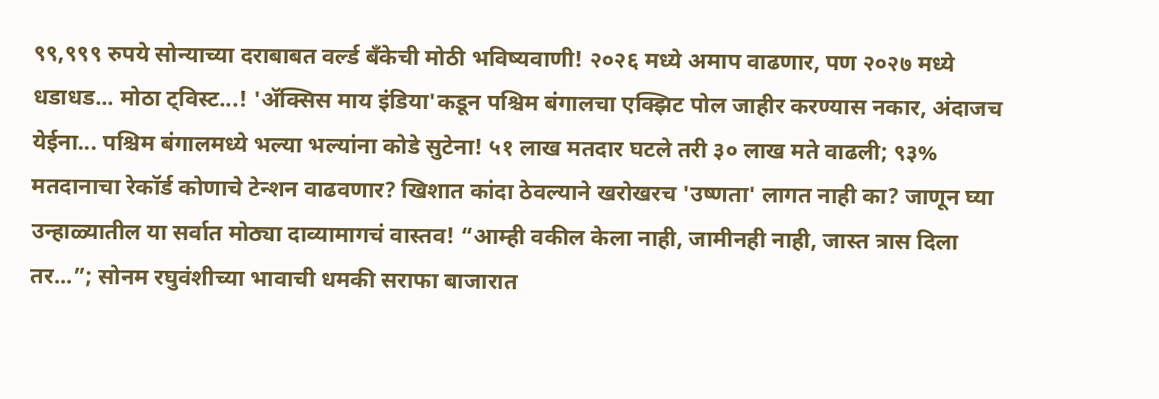९९,९९९ रुपये सोन्याच्या दराबाबत वर्ल्ड बँकेची मोठी भविष्यवाणी! २०२६ मध्ये अमाप वाढणार, पण २०२७ मध्ये धडाधड... मोठा ट्विस्ट...! 'ॲक्सिस माय इंडिया'कडून पश्चिम बंगालचा एक्झिट पोल जाहीर करण्यास नकार, अंदाजच येईना... पश्चिम बंगालमध्ये भल्या भल्यांना कोडे सुटेना! ५१ लाख मतदार घटले तरी ३० लाख मते वाढली; ९३% मतदानाचा रेकॉर्ड कोणाचे टेन्शन वाढवणार? खिशात कांदा ठेवल्याने खरोखरच 'उष्णता' लागत नाही का? जाणून घ्या उन्हाळ्यातील या सर्वात मोठ्या दाव्यामागचं वास्तव! “आम्ही वकील केला नाही, जामीनही नाही, जास्त त्रास दिला तर...”; सोनम रघुवंशीच्या भावाची धमकी सराफा बाजारात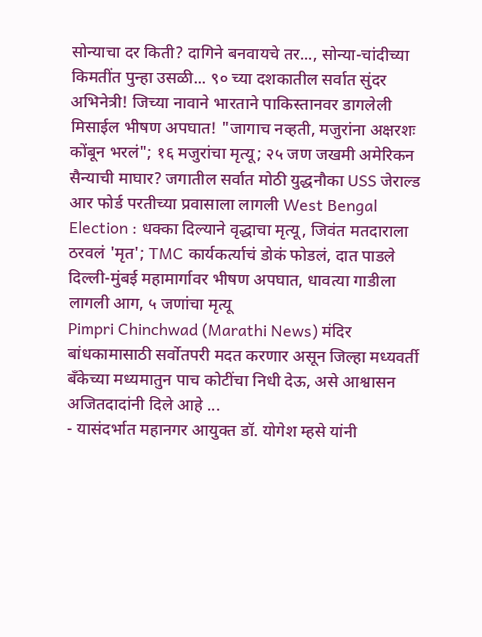सोन्याचा दर किती? दागिने बनवायचे तर..., सोन्या-चांदीच्या किमतींत पुन्हा उसळी... ९० च्या दशकातील सर्वात सुंदर अभिनेत्री! जिच्या नावाने भारताने पाकिस्तानवर डागलेली मिसाईल भीषण अपघात! "जागाच नव्हती, मजुरांना अक्षरशः कोंबून भरलं"; १६ मजुरांचा मृत्यू; २५ जण जखमी अमेरिकन सैन्याची माघार? जगातील सर्वात मोठी युद्धनौका USS जेराल्ड आर फोर्ड परतीच्या प्रवासाला लागली West Bengal Election : धक्का दिल्याने वृद्धाचा मृत्यू, जिवंत मतदाराला ठरवलं 'मृत'; TMC कार्यकर्त्याचं डोकं फोडलं, दात पाडले दिल्ली-मुंबई महामार्गावर भीषण अपघात, धावत्या गाडीला लागली आग, ५ जणांचा मृत्यू
Pimpri Chinchwad (Marathi News) मंदिर बांधकामासाठी सर्वोतपरी मदत करणार असून जिल्हा मध्यवर्ती बँकेच्या मध्यमातुन पाच कोटींचा निधी देऊ, असे आश्वासन अजितदादांनी दिले आहे ...
- यासंदर्भात महानगर आयुक्त डॉ. योगेश म्हसे यांनी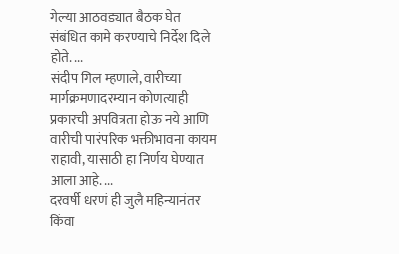गेल्या आठवड्यात बैठक घेत संबंधित कामे करण्याचे निर्देश दिले होते. ...
संदीप गिल म्हणाले, वारीच्या मार्गक्रमणादरम्यान कोणत्याही प्रकारची अपवित्रता होऊ नये आणि वारीची पारंपरिक भक्तीभावना कायम राहावी, यासाठी हा निर्णय घेण्यात आला आहे. ...
दरवर्षी धरणं ही जुलै महिन्यानंतर किंवा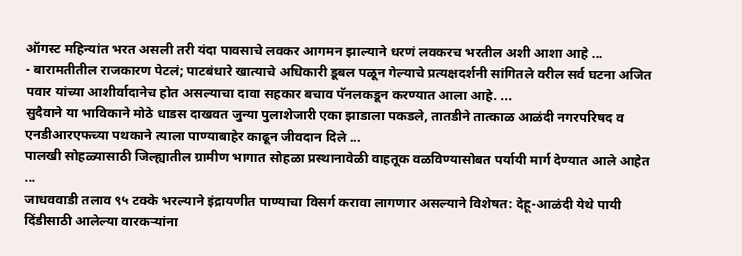ऑगस्ट महिन्यांत भरत असली तरी यंदा पावसाचे लवकर आगमन झाल्याने धरणं लवकरच भरतील अशी आशा आहे ...
- बारामतीतील राजकारण पेटलं; पाटबंधारे खात्याचे अधिकारी डूबल पळून गेल्याचे प्रत्यक्षदर्शनी सांगितले वरील सर्व घटना अजित पवार यांच्या आशीर्वादानेच होत असल्याचा दावा सहकार बचाव पॅनलकडून करण्यात आला आहे. ...
सुदैवाने या भाविकाने मोठे धाडस दाखवत जुन्या पुलाशेजारी एका झाडाला पकडले, तातडीने तात्काळ आळंदी नगरपरिषद व एनडीआरएफच्या पथकाने त्याला पाण्याबाहेर काढून जीवदान दिले ...
पालखी सोहळ्यासाठी जिल्ह्यातील ग्रामीण भागात सोहळा प्रस्थानावेळी वाहतूक वळविण्यासोबत पर्यायी मार्ग देण्यात आले आहेत ...
जाधववाडी तलाव ९५ टक्के भरल्याने इंद्रायणीत पाण्याचा विसर्ग करावा लागणार असल्याने विशेषत: देहू-आळंदी येथे पायी दिंडीसाठी आलेल्या वारकऱ्यांना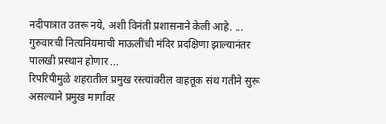नदीपात्रात उतरू नये, अशी विनंती प्रशासनाने केली आहे. ...
गुरुवारची नित्यनियमाची माऊलींची मंदिर प्रदक्षिणा झाल्यानंतर पालखी प्रस्थान होणार ...
रिपरिपीमुळे शहरातील प्रमुख रस्त्यांवरील वाहतूक संथ गतीने सुरू असल्याने प्रमुख मार्गांवर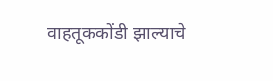वाहतूककोंडी झाल्याचे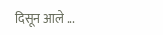दिसून आले ...